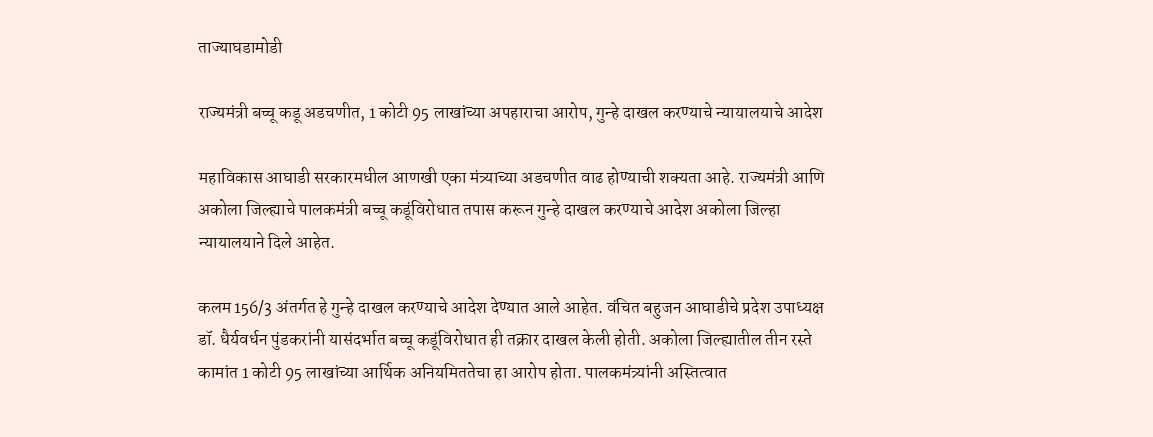ताज्याघडामोडी

राज्यमंत्री बच्चू कडू अडचणीत, 1 कोटी 95 लाखांच्या अपहाराचा आरोप, गुन्हे दाखल करण्याचे न्यायालयाचे आदेश

महाविकास आघाडी सरकारमधील आणखी एका मंत्र्याच्या अडचणीत वाढ होण्याची शक्यता आहे. राज्यमंत्री आणि अकोला जिल्ह्याचे पालकमंत्री बच्चू कडूंविरोधात तपास करून गुन्हे दाखल करण्याचे आदेश अकोला जिल्हा न्यायालयाने दिले आहेत.

कलम 156/3 अंतर्गत हे गुन्हे दाखल करण्याचे आदेश देण्यात आले आहेत. वंचित बहुजन आघाडीचे प्रदेश उपाध्यक्ष डॉ. धैर्यवर्धन पुंडकरांनी यासंदर्भात बच्चू कडूंविरोधात ही तक्रार दाखल केली होती. अकोला जिल्ह्यातील तीन रस्ते कामांत 1 कोटी 95 लाखांच्या आर्थिक अनियमिततेचा हा आरोप होता. पालकमंत्र्यांनी अस्तित्वात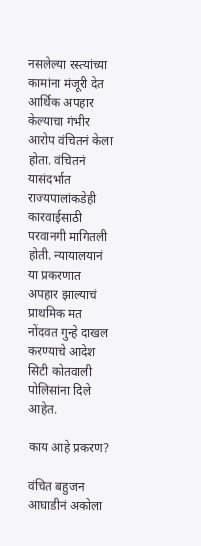नसलेल्या रस्त्यांच्या कामांना मंजूरी देत आर्थिक अपहार केल्याचा गंभीर आरोप वंचितनं केला होता. वंचितनं यासंदर्भात राज्यपालांकडेही कारवाईसाठी परवानगी मागितली होती. न्यायालयानं या प्रकरणात अपहार झाल्याचं प्राथमिक मत नोंदवत गुन्हे दाखल करण्याचे आदेश सिटी कोतवाली पोलिसांना दिले आहेत.

काय आहे प्रकरण?

वंचित बहुजन आघाडीनं अकोला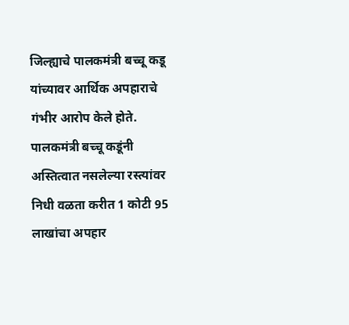जिल्ह्याचे पालकमंत्री बच्चू कडू यांच्यावर आर्थिक अपहाराचे गंभीर आरोप केले होते. पालकमंत्री बच्चू कडूंनी अस्तित्वात नसलेल्या रस्त्यांवर निधी वळता करीत 1 कोटी 95 लाखांचा अपहार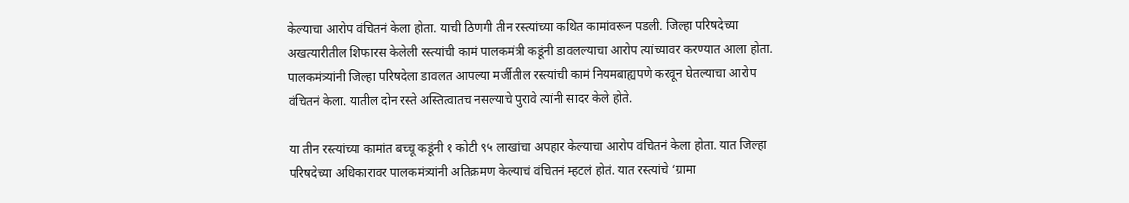केल्याचा आरोप वंचितनं केला होता. याची ठिणगी तीन रस्त्यांच्या कथित कामांवरून पडली. जिल्हा परिषदेच्या अखत्यारीतील शिफारस केलेली रस्त्यांची कामं पालकमंत्री कडूंनी डावलल्याचा आरोप त्यांच्यावर करण्यात आला होता. पालकमंत्र्यांनी जिल्हा परिषदेला डावलत आपल्या मर्जीतील रस्त्यांची कामं नियमबाह्यपणे करवून घेतल्याचा आरोप वंचितनं केला. यातील दोन रस्ते अस्तित्वातच नसल्याचे पुरावे त्यांनी सादर केले होते.

या तीन रस्त्यांच्या कामांत बच्चू कडूंनी १ कोटी ९५ लाखांचा अपहार केल्याचा आरोप वंचितनं केला होता. यात जिल्हा परिषदेच्या अधिकारावर पालकमंत्र्यांनी अतिक्रमण केल्याचं वंचितनं म्हटलं होतं. यात रस्त्यांचे ‘ग्रामा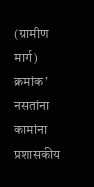(ग्रामीण मार्ग) क्रमांक’ नसतांना कामांना प्रशासकीय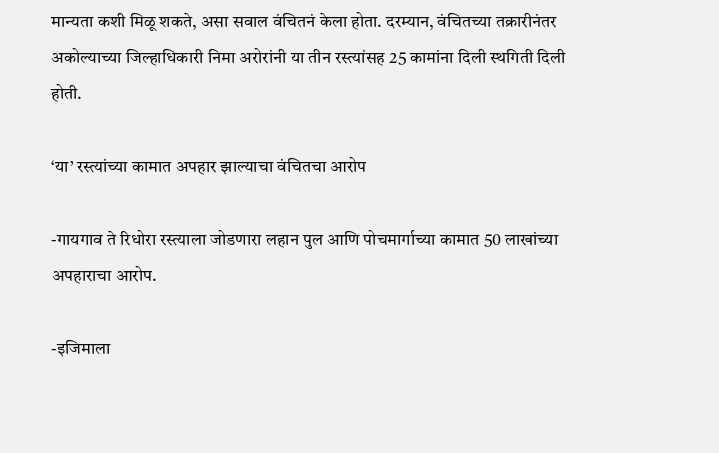मान्यता कशी मिळू शकते, असा सवाल वंचितनं केला होता. दरम्यान, वंचितच्या तक्रारीनंतर अकोल्याच्या जिल्हाधिकारी निमा अरोरांनी या तीन रस्त्यांसह 25 कामांना दिली स्थगिती दिली होती.

‘या’ रस्त्यांच्या कामात अपहार झाल्याचा वंचितचा आरोप

-गायगाव ते रिधोरा रस्त्याला जोडणारा लहान पुल आणि पोचमार्गाच्या कामात 50 लाखांच्या अपहाराचा आरोप.

-इजिमाला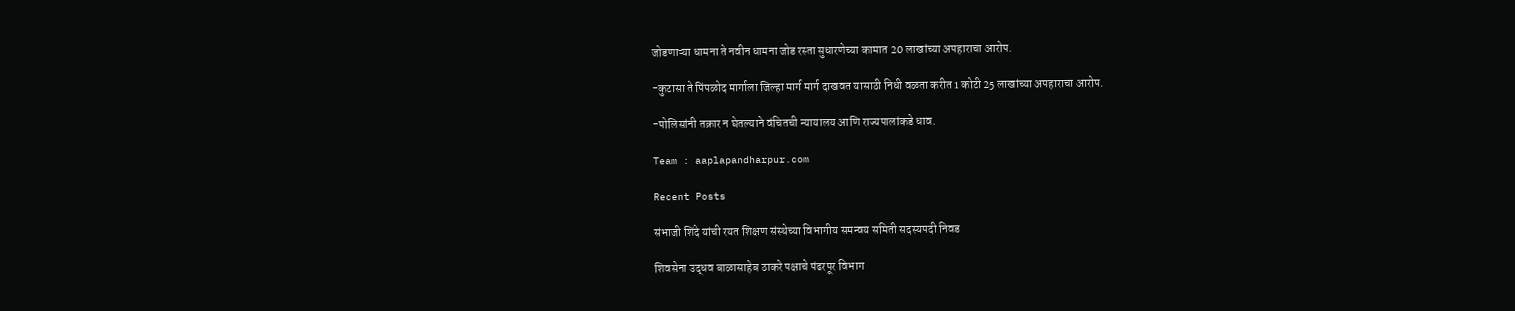जोडणाऱ्या धामना ते नवीन धामना जोड रस्ता सुधारणेच्या कामात 20 लाखांच्या अपहाराचा आरोप.

-कुटासा ते पिंपळोद मार्गाला जिल्हा मार्ग मार्ग दाखवत यासाठी निधी वळता करीत 1 कोटी 25 लाखांच्या अपहाराचा आरोप.

-पोलिसांनी तक्रार न घेतल्याने वंचितची न्यायालय आणि राज्यपालांकडे धाव.

Team : aaplapandharpur.com

Recent Posts

संभाजी शिंदे यांची रयत शिक्षण संस्थेच्या विभागीय समन्वय समिती सदस्यपदी निवड

शिवसेना उद्धव बाळासाहेब ठाकरे पक्षाचे पंढरपूर विभाग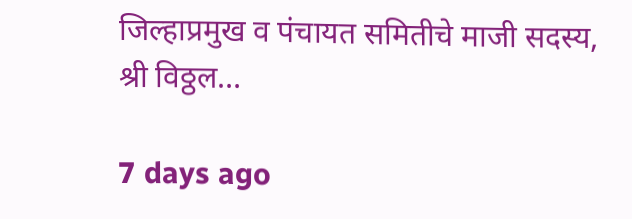जिल्हाप्रमुख व पंचायत समितीचे माजी सदस्य, श्री विठ्ठल…

7 days ago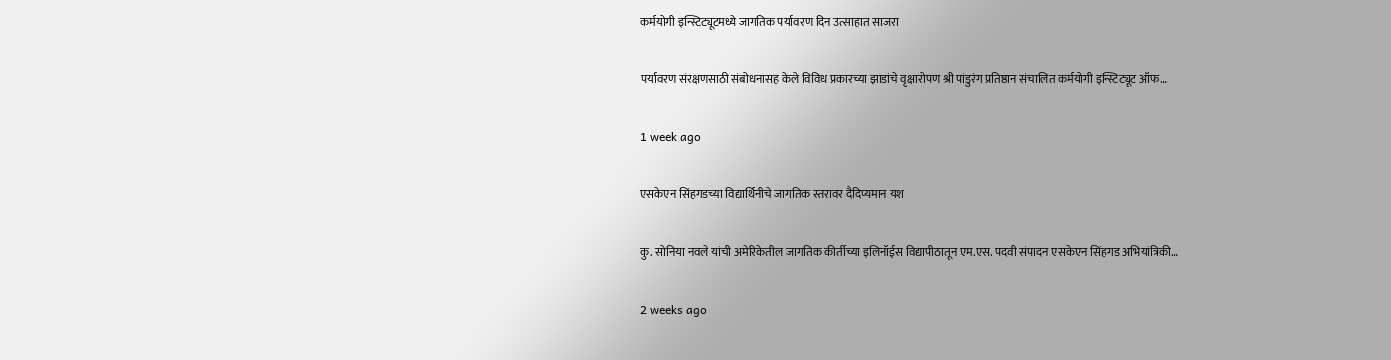कर्मयोगी इन्स्टिट्यूटमध्ये जागतिक पर्यावरण दिन उत्साहात साजरा

पर्यावरण संरक्षणसाठी संबोधनासह केले विविध प्रकारच्या झाडांचे वृक्षारोपण श्री पांडुरंग प्रतिष्ठान संचालित कर्मयोगी इन्स्टिट्यूट ऑफ…

1 week ago

एसकेएन सिंहगडच्या विद्यार्थिनीचे जागतिक स्तरावर दैदिप्यमान यश

कु. सोनिया नवले यांची अमेरिकेतील जागतिक कीर्तीच्या इलिनॉईस विद्यापीठातून एम.एस. पदवी संपादन एसकेएन सिंहगड अभियांत्रिकी…

2 weeks ago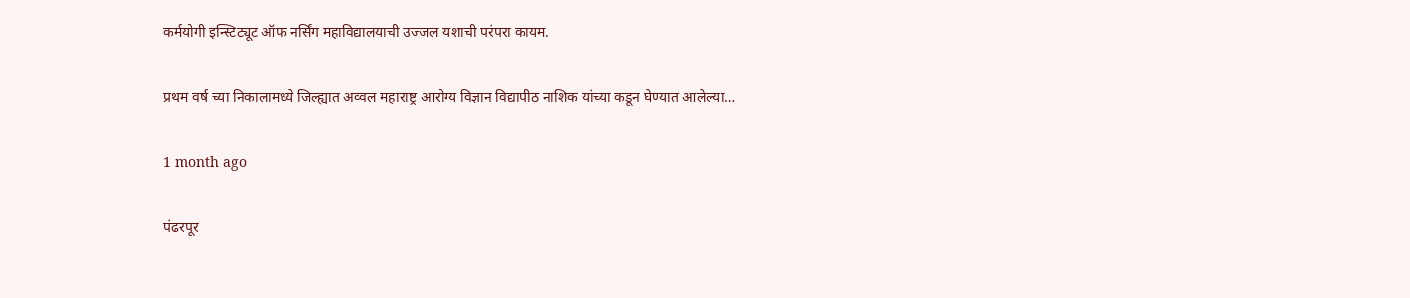कर्मयोगी इन्स्टिट्यूट ऑफ नर्सिंग महाविद्यालयाची उज्जल यशाची परंपरा कायम.

प्रथम वर्ष च्या निकालामध्ये जिल्ह्यात अव्वल महाराष्ट्र आरोग्य विज्ञान विद्यापीठ नाशिक यांच्या कडून घेण्यात आलेल्या…

1 month ago

पंढरपूर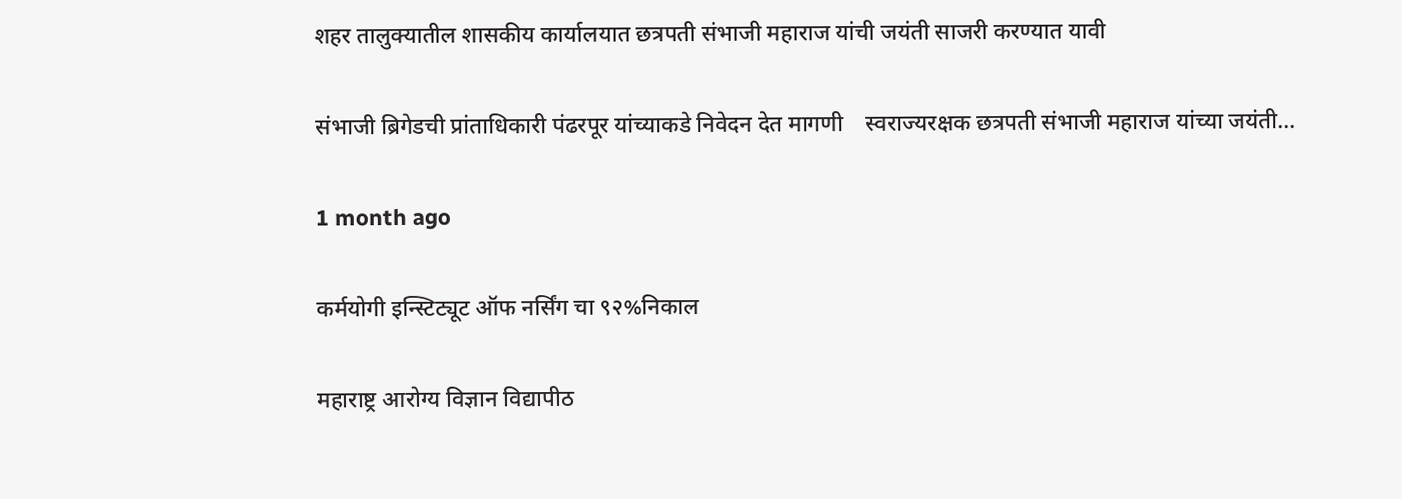शहर तालुक्यातील शासकीय कार्यालयात छत्रपती संभाजी महाराज यांची जयंती साजरी करण्यात यावी

संभाजी ब्रिगेडची प्रांताधिकारी पंढरपूर यांच्याकडे निवेदन देत मागणी    स्वराज्यरक्षक छत्रपती संभाजी महाराज यांच्या जयंती…

1 month ago

कर्मयोगी इन्स्टिट्यूट ऑफ नर्सिंग चा ९२%निकाल

महाराष्ट्र आरोग्य विज्ञान विद्यापीठ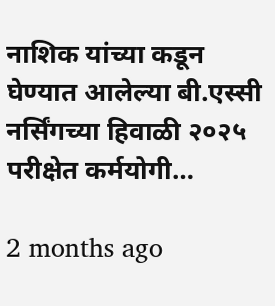नाशिक यांच्या कडून घेण्यात आलेल्या बी.एस्सी नर्सिंगच्या हिवाळी २०२५ परीक्षेत कर्मयोगी…

2 months ago